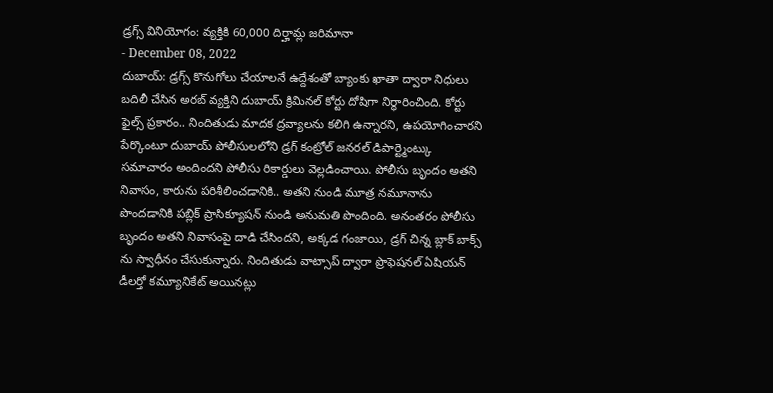డ్రగ్స్ వినియోగం: వ్యక్తికి 60,000 దిర్హామ్ల జరిమానా
- December 08, 2022
దుబాయ్: డ్రగ్స్ కొనుగోలు చేయాలనే ఉద్దేశంతో బ్యాంకు ఖాతా ద్వారా నిధులు బదిలీ చేసిన అరబ్ వ్యక్తిని దుబాయ్ క్రిమినల్ కోర్టు దోషిగా నిర్ధారించింది. కోర్టు ఫైల్స్ ప్రకారం.. నిందితుడు మాదక ద్రవ్యాలను కలిగి ఉన్నారని, ఉపయోగించారని పేర్కొంటూ దుబాయ్ పోలీసులలోని డ్రగ్ కంట్రోల్ జనరల్ డిపార్ట్మెంట్కు సమాచారం అందిందని పోలీసు రికార్డులు వెల్లడించాయి. పోలీసు బృందం అతని నివాసం, కారును పరిశీలించడానికి.. అతని నుండి మూత్ర నమూనాను పొందడానికి పబ్లిక్ ప్రాసిక్యూషన్ నుండి అనుమతి పొందింది. అనంతరం పోలీసు బృందం అతని నివాసంపై దాడి చేసిందని, అక్కడ గంజాయి, డ్రగ్ చిన్న బ్లాక్ బాక్స్ ను స్వాధీనం చేసుకున్నారు. నిందితుడు వాట్సాప్ ద్వారా ప్రొఫెషనల్ ఏషియన్ డీలర్తో కమ్యూనికేట్ అయినట్లు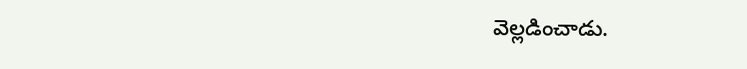వెల్లడించాడు.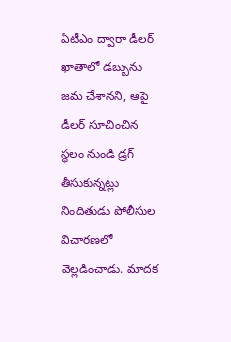ఏటీఎం ద్వారా డీలర్ ఖాతాలో డబ్బును జమ చేశానని, ఆపై డీలర్ సూచించిన స్థలం నుండి డ్రగ్ తీసుకున్నట్లు నిందితుడు పోలీసుల విచారణలో వెల్లడించాడు. మాదక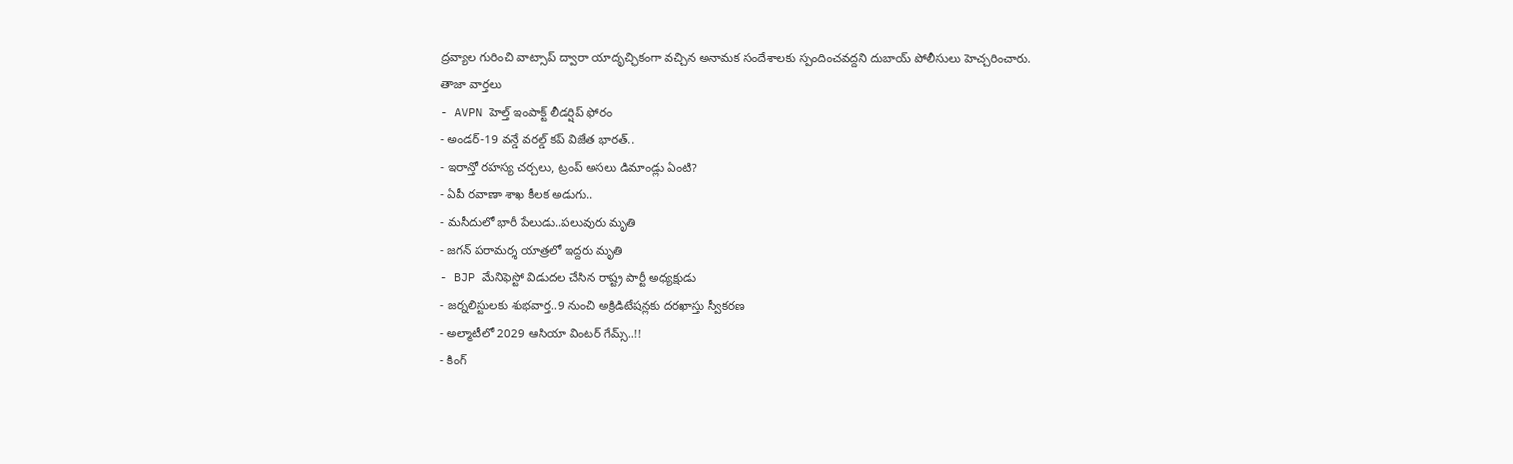ద్రవ్యాల గురించి వాట్సాప్ ద్వారా యాదృచ్ఛికంగా వచ్చిన అనామక సందేశాలకు స్పందించవద్దని దుబాయ్ పోలీసులు హెచ్చరించారు.
తాజా వార్తలు
- AVPN హెల్త్ ఇంపాక్ట్ లీడర్షిప్ ఫోరం
- అండర్-19 వన్డే వరల్డ్ కప్ విజేత భారత్..
- ఇరాన్తో రహస్య చర్చలు, ట్రంప్ అసలు డిమాండ్లు ఏంటి?
- ఏపీ రవాణా శాఖ కీలక అడుగు..
- మసీదులో భారీ పేలుడు..పలువురు మృతి
- జగన్ పరామర్శ యాత్రలో ఇద్దరు మృతి
- BJP మేనిఫెస్టో విడుదల చేసిన రాష్ట్ర పార్టీ అధ్యక్షుడు
- జర్నలిస్టులకు శుభవార్త..9 నుంచి అక్రిడిటేషన్లకు దరఖాస్తు స్వీకరణ
- అల్మాటీలో 2029 ఆసియా వింటర్ గేమ్స్..!!
- కింగ్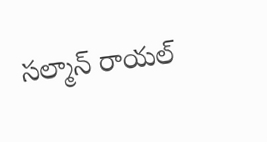సల్మాన్ రాయల్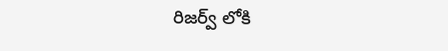రిజర్వ్ లోకి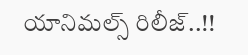యానిమల్స్ రిలీజ్..!!